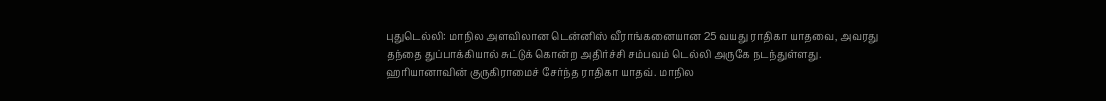புதுடெல்லி: மாநில அளவிலான டென்னிஸ் வீராங்கனையான 25 வயது ராதிகா யாதவை, அவரது தந்தை துப்பாக்கியால் சுட்டுக் கொன்ற அதிர்ச்சி சம்பவம் டெல்லி அருகே நடந்துள்ளது.
ஹரியானாவின் குருகிராமைச் சேர்ந்த ராதிகா யாதவ். மாநில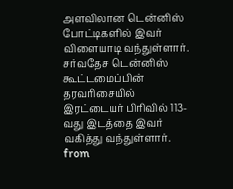அளவிலான டென்னிஸ் போட்டிகளில் இவர் விளையாடி வந்துள்ளார். சர்வதேச டென்னிஸ் கூட்டமைப்பின் தரவரிசையில் இரட்டையர் பிரிவில் 113-வது இடத்தை இவர் வகித்து வந்துள்ளார்.
from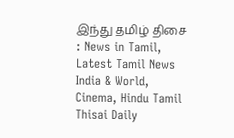இந்து தமிழ் திசை : News in Tamil, Latest Tamil News India & World, Cinema, Hindu Tamil Thisai Daily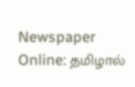Newspaper Online: தமிழால்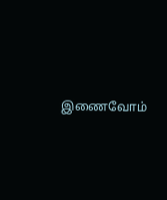இணைவோம்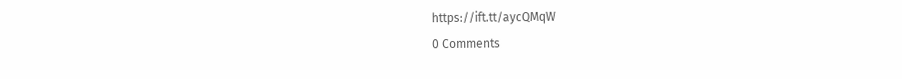https://ift.tt/aycQMqW
0 Comments